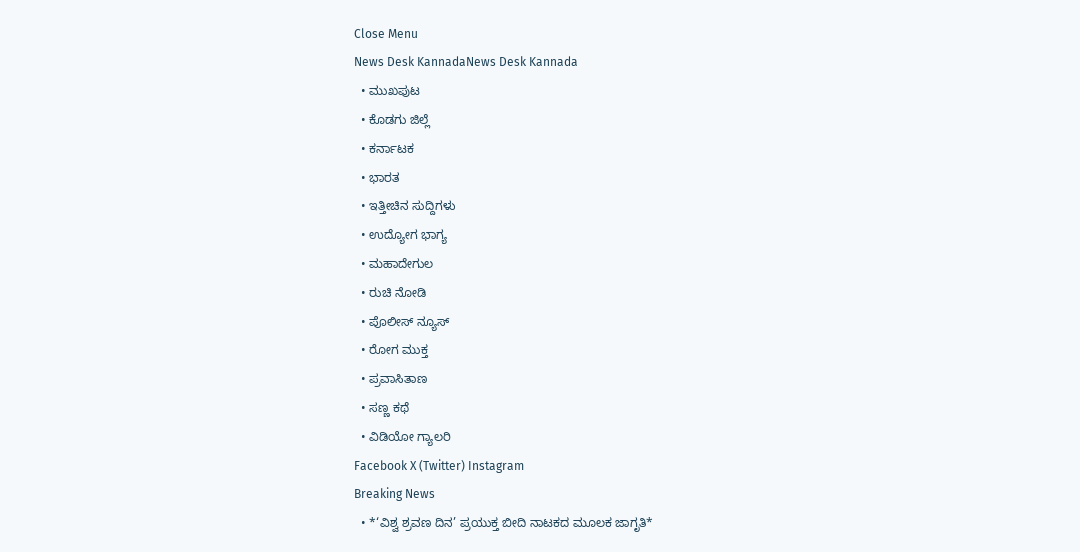Close Menu
News Desk KannadaNews Desk Kannada
  • ಮುಖಪುಟ
  • ಕೊಡಗು ಜಿಲ್ಲೆ
  • ಕರ್ನಾಟಕ
  • ಭಾರತ
  • ಇತ್ತೀಚಿನ ಸುದ್ದಿಗಳು
  • ಉದ್ಯೋಗ ಭಾಗ್ಯ
  • ಮಹಾದೇಗುಲ
  • ರುಚಿ ನೋಡಿ
  • ಪೊಲೀಸ್ ನ್ಯೂಸ್
  • ರೋಗ ಮುಕ್ತ
  • ಪ್ರವಾಸಿತಾಣ
  • ಸಣ್ಣ ಕಥೆ
  • ವಿಡಿಯೋ ಗ್ಯಾಲರಿ
Facebook X (Twitter) Instagram
Breaking News
  • *‘ವಿಶ್ವ ಶ್ರವಣ ದಿನ’ ಪ್ರಯುಕ್ತ ಬೀದಿ ನಾಟಕದ ಮೂಲಕ ಜಾಗೃತಿ*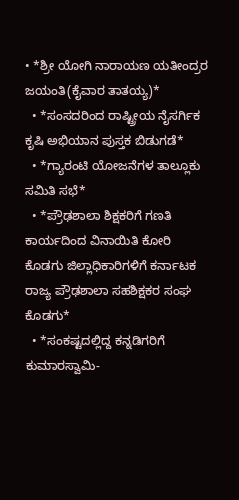• *ಶ್ರೀ ಯೋಗಿ ನಾರಾಯಣ ಯತೀಂದ್ರರ ಜಯಂತಿ(ಕೈವಾರ ತಾತಯ್ಯ)*
  • *ಸಂಸದರಿಂದ ರಾಷ್ಟ್ರೀಯ ನೈಸರ್ಗಿಕ ಕೃಷಿ ಅಭಿಯಾನ ಪುಸ್ತಕ ಬಿಡುಗಡೆ*
  • *ಗ್ಯಾರಂಟಿ ಯೋಜನೆಗಳ ತಾಲ್ಲೂಕು ಸಮಿತಿ ಸಭೆ*
  • *ಪ್ರೌಢಶಾಲಾ ಶಿಕ್ಷಕರಿಗೆ ಗಣತಿ ಕಾರ್ಯದಿಂದ ವಿನಾಯಿತಿ ಕೋರಿ ಕೊಡಗು ಜಿಲ್ಲಾಧಿಕಾರಿಗಳಿಗೆ ಕರ್ನಾಟಕ ರಾಜ್ಯ ಪ್ರೌಢಶಾಲಾ ಸಹಶಿಕ್ಷಕರ ಸಂಘ ಕೊಡಗು*
  • *ಸಂಕಷ್ಟದಲ್ಲಿದ್ದ ಕನ್ನಡಿಗರಿಗೆ ಕುಮಾರಸ್ವಾಮಿ-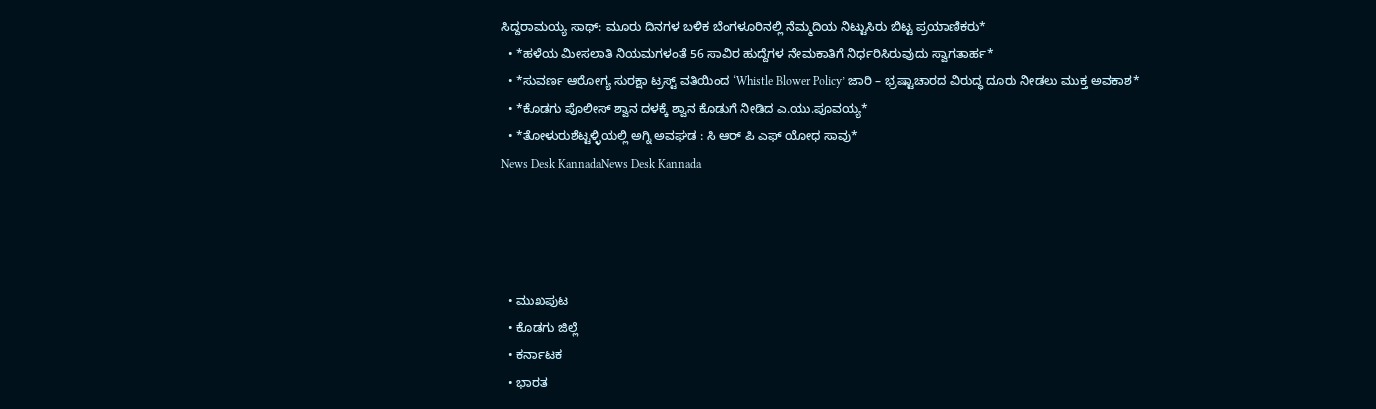ಸಿದ್ದರಾಮಯ್ಯ ಸಾಥ್: ಮೂರು ದಿನಗಳ ಬಳಿಕ ಬೆಂಗಳೂರಿನಲ್ಲಿ ನೆಮ್ಮದಿಯ ನಿಟ್ಟುಸಿರು ಬಿಟ್ಟ ಪ್ರಯಾಣಿಕರು*
  • *ಹಳೆಯ ಮೀಸಲಾತಿ ನಿಯಮಗಳಂತೆ 56 ಸಾವಿರ ಹುದ್ದೆಗಳ ನೇಮಕಾತಿಗೆ ನಿರ್ಧರಿಸಿರುವುದು ಸ್ವಾಗತಾರ್ಹ*
  • *ಸುವರ್ಣ ಆರೋಗ್ಯ ಸುರಕ್ಷಾ ಟ್ರಸ್ಟ್ ವತಿಯಿಂದ ‘Whistle Blower Policy’ ಜಾರಿ – ಭ್ರಷ್ಟಾಚಾರದ ವಿರುದ್ಧ ದೂರು ನೀಡಲು ಮುಕ್ತ ಅವಕಾಶ*
  • *ಕೊಡಗು ಪೊಲೀಸ್ ಶ್ವಾನ ದಳಕ್ಕೆ ಶ್ವಾನ ಕೊಡುಗೆ ನೀಡಿದ ಎ.ಯು.ಪೂವಯ್ಯ*
  • *ತೋಳುರುಶೆಟ್ಟಳ್ಳಿಯಲ್ಲಿ ಅಗ್ನಿ ಅವಘಡ : ಸಿ ಆರ್ ಪಿ ಎಫ್ ಯೋಧ ಸಾವು*
News Desk KannadaNews Desk Kannada




  • ಮುಖಪುಟ
  • ಕೊಡಗು ಜಿಲ್ಲೆ
  • ಕರ್ನಾಟಕ
  • ಭಾರತ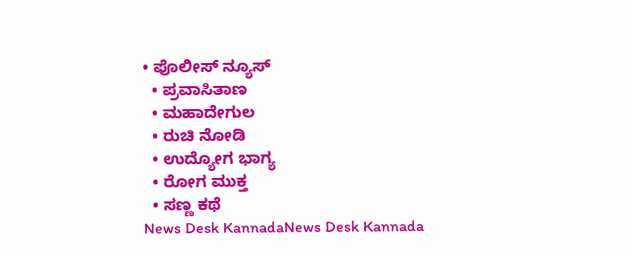• ಪೊಲೀಸ್ ನ್ಯೂಸ್
  • ಪ್ರವಾಸಿತಾಣ
  • ಮಹಾದೇಗುಲ
  • ರುಚಿ ನೋಡಿ
  • ಉದ್ಯೋಗ ಭಾಗ್ಯ
  • ರೋಗ ಮುಕ್ತ
  • ಸಣ್ಣ ಕಥೆ
News Desk KannadaNews Desk Kannada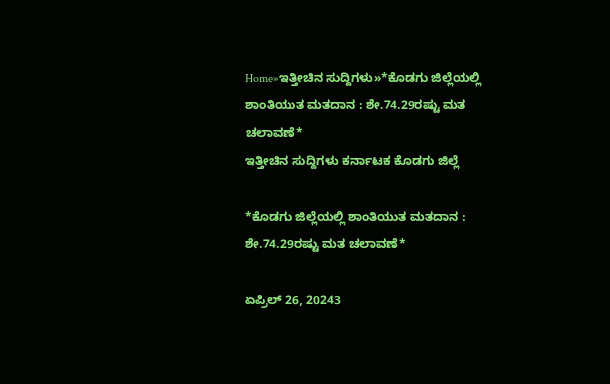Home»ಇತ್ತೀಚಿನ ಸುದ್ದಿಗಳು»*ಕೊಡಗು ಜಿಲ್ಲೆಯಲ್ಲಿ ಶಾಂತಿಯುತ ಮತದಾನ : ಶೇ.74.29ರಷ್ಟು ಮತ ಚಲಾವಣೆ*
ಇತ್ತೀಚಿನ ಸುದ್ದಿಗಳು ಕರ್ನಾಟಕ ಕೊಡಗು ಜಿಲ್ಲೆ

*ಕೊಡಗು ಜಿಲ್ಲೆಯಲ್ಲಿ ಶಾಂತಿಯುತ ಮತದಾನ : ಶೇ.74.29ರಷ್ಟು ಮತ ಚಲಾವಣೆ*

ಏಪ್ರಿಲ್ 26, 20243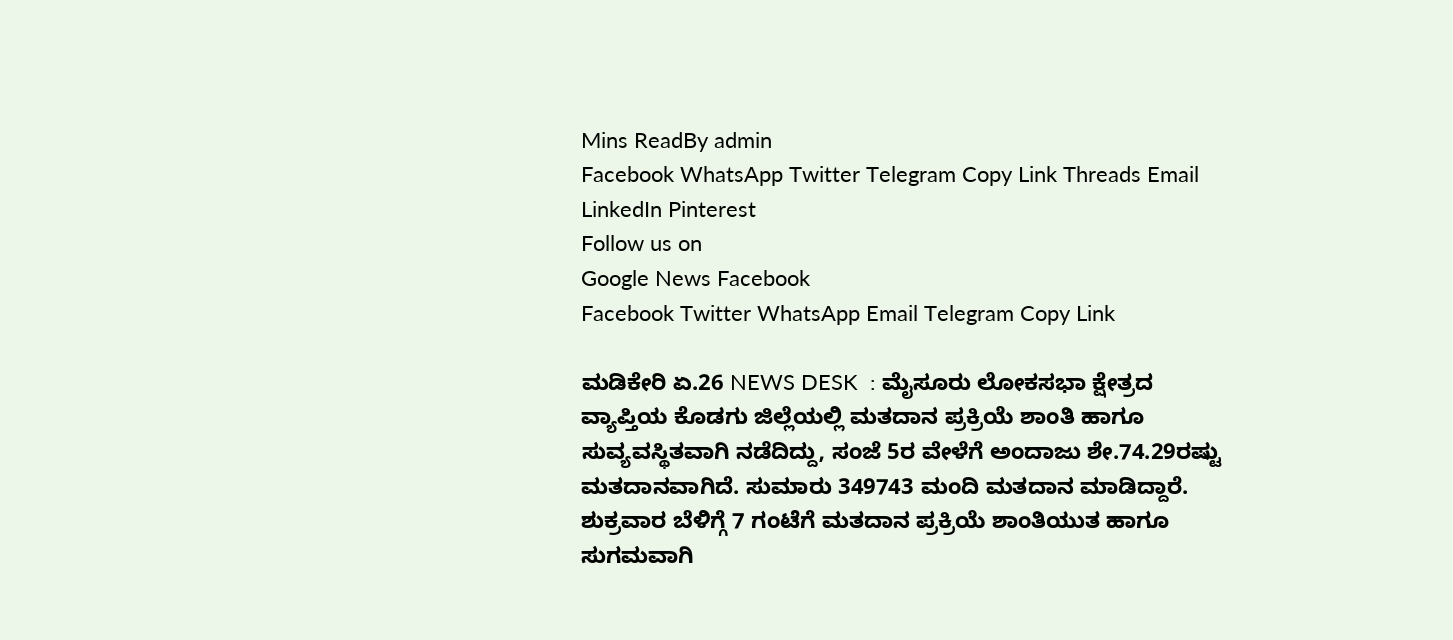Mins ReadBy admin
Facebook WhatsApp Twitter Telegram Copy Link Threads Email LinkedIn Pinterest
Follow us on
Google News Facebook
Facebook Twitter WhatsApp Email Telegram Copy Link

ಮಡಿಕೇರಿ ಏ.26 NEWS DESK  : ಮೈಸೂರು ಲೋಕಸಭಾ ಕ್ಷೇತ್ರದ ವ್ಯಾಪ್ತಿಯ ಕೊಡಗು ಜಿಲ್ಲೆಯಲ್ಲಿ ಮತದಾನ ಪ್ರಕ್ರಿಯೆ ಶಾಂತಿ ಹಾಗೂ ಸುವ್ಯವಸ್ಥಿತವಾಗಿ ನಡೆದಿದ್ದು, ಸಂಜೆ 5ರ ವೇಳೆಗೆ ಅಂದಾಜು ಶೇ.74.29ರಷ್ಟು ಮತದಾನವಾಗಿದೆ. ಸುಮಾರು 349743 ಮಂದಿ ಮತದಾನ ಮಾಡಿದ್ದಾರೆ.
ಶುಕ್ರವಾರ ಬೆಳಿಗ್ಗೆ 7 ಗಂಟೆಗೆ ಮತದಾನ ಪ್ರಕ್ರಿಯೆ ಶಾಂತಿಯುತ ಹಾಗೂ ಸುಗಮವಾಗಿ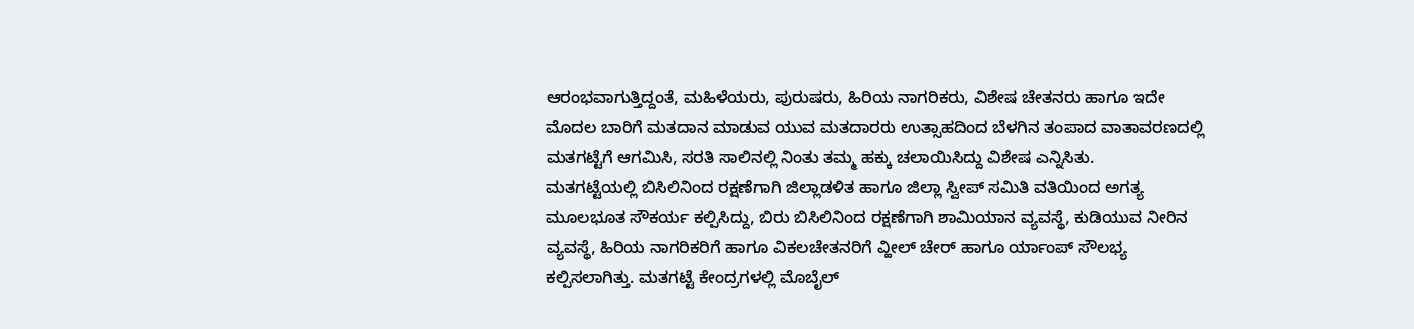ಆರಂಭವಾಗುತ್ತಿದ್ದಂತೆ, ಮಹಿಳೆಯರು, ಪುರುಷರು, ಹಿರಿಯ ನಾಗರಿಕರು, ವಿಶೇಷ ಚೇತನರು ಹಾಗೂ ಇದೇ ಮೊದಲ ಬಾರಿಗೆ ಮತದಾನ ಮಾಡುವ ಯುವ ಮತದಾರರು ಉತ್ಸಾಹದಿಂದ ಬೆಳಗಿನ ತಂಪಾದ ವಾತಾವರಣದಲ್ಲಿ ಮತಗಟ್ಟೆಗೆ ಆಗಮಿಸಿ, ಸರತಿ ಸಾಲಿನಲ್ಲಿ ನಿಂತು ತಮ್ಮ ಹಕ್ಕು ಚಲಾಯಿಸಿದ್ದು ವಿಶೇಷ ಎನ್ನಿಸಿತು.
ಮತಗಟ್ಟೆಯಲ್ಲಿ ಬಿಸಿಲಿನಿಂದ ರಕ್ಷಣೆಗಾಗಿ ಜಿಲ್ಲಾಡಳಿತ ಹಾಗೂ ಜಿಲ್ಲಾ ಸ್ವೀಪ್ ಸಮಿತಿ ವತಿಯಿಂದ ಅಗತ್ಯ ಮೂಲಭೂತ ಸೌಕರ್ಯ ಕಲ್ಪಿಸಿದ್ದು, ಬಿರು ಬಿಸಿಲಿನಿಂದ ರಕ್ಷಣೆಗಾಗಿ ಶಾಮಿಯಾನ ವ್ಯವಸ್ಥೆ, ಕುಡಿಯುವ ನೀರಿನ ವ್ಯವಸ್ಥೆ, ಹಿರಿಯ ನಾಗರಿಕರಿಗೆ ಹಾಗೂ ವಿಕಲಚೇತನರಿಗೆ ವ್ಹೀಲ್ ಚೇರ್ ಹಾಗೂ ರ್ಯಾಂಪ್ ಸೌಲಭ್ಯ ಕಲ್ಪಿಸಲಾಗಿತ್ತು. ಮತಗಟ್ಟೆ ಕೇಂದ್ರಗಳಲ್ಲಿ ಮೊಬೈಲ್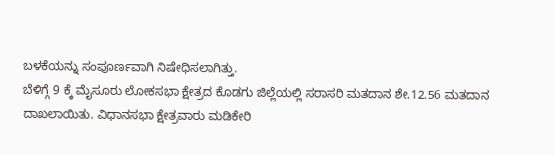ಬಳಕೆಯನ್ನು ಸಂಪೂರ್ಣವಾಗಿ ನಿಷೇಧಿಸಲಾಗಿತ್ತು.
ಬೆಳಿಗ್ಗೆ 9 ಕ್ಕೆ ಮೈಸೂರು ಲೋಕಸಭಾ ಕ್ಷೇತ್ರದ ಕೊಡಗು ಜಿಲ್ಲೆಯಲ್ಲಿ ಸರಾಸರಿ ಮತದಾನ ಶೇ.12.56 ಮತದಾನ ದಾಖಲಾಯಿತು. ವಿಧಾನಸಭಾ ಕ್ಷೇತ್ರವಾರು ಮಡಿಕೇರಿ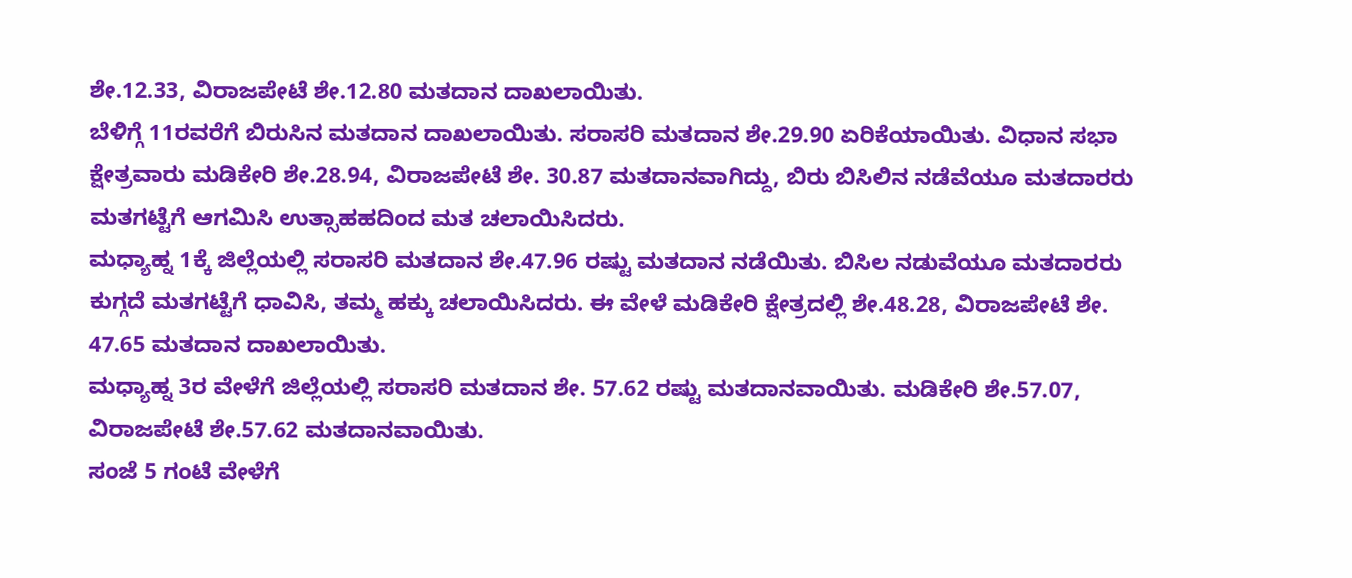ಶೇ.12.33, ವಿರಾಜಪೇಟೆ ಶೇ.12.80 ಮತದಾನ ದಾಖಲಾಯಿತು.
ಬೆಳಿಗ್ಗೆ 11ರವರೆಗೆ ಬಿರುಸಿನ ಮತದಾನ ದಾಖಲಾಯಿತು. ಸರಾಸರಿ ಮತದಾನ ಶೇ.29.90 ಏರಿಕೆಯಾಯಿತು. ವಿಧಾನ ಸಭಾ ಕ್ಷೇತ್ರವಾರು ಮಡಿಕೇರಿ ಶೇ.28.94, ವಿರಾಜಪೇಟೆ ಶೇ. 30.87 ಮತದಾನವಾಗಿದ್ದು, ಬಿರು ಬಿಸಿಲಿನ ನಡೆವೆಯೂ ಮತದಾರರು ಮತಗಟ್ಟೆಗೆ ಆಗಮಿಸಿ ಉತ್ಸಾಹಹದಿಂದ ಮತ ಚಲಾಯಿಸಿದರು.
ಮಧ್ಯಾಹ್ನ 1ಕ್ಕೆ ಜಿಲ್ಲೆಯಲ್ಲಿ ಸರಾಸರಿ ಮತದಾನ ಶೇ.47.96 ರಷ್ಟು ಮತದಾನ ನಡೆಯಿತು. ಬಿಸಿಲ ನಡುವೆಯೂ ಮತದಾರರು ಕುಗ್ಗದೆ ಮತಗಟ್ಟೆಗೆ ಧಾವಿಸಿ, ತಮ್ಮ ಹಕ್ಕು ಚಲಾಯಿಸಿದರು. ಈ ವೇಳೆ ಮಡಿಕೇರಿ ಕ್ಷೇತ್ರದಲ್ಲಿ ಶೇ.48.28, ವಿರಾಜಪೇಟೆ ಶೇ. 47.65 ಮತದಾನ ದಾಖಲಾಯಿತು.
ಮಧ್ಯಾಹ್ನ 3ರ ವೇಳೆಗೆ ಜಿಲ್ಲೆಯಲ್ಲಿ ಸರಾಸರಿ ಮತದಾನ ಶೇ. 57.62 ರಷ್ಟು ಮತದಾನವಾಯಿತು. ಮಡಿಕೇರಿ ಶೇ.57.07, ವಿರಾಜಪೇಟೆ ಶೇ.57.62 ಮತದಾನವಾಯಿತು.
ಸಂಜೆ 5 ಗಂಟೆ ವೇಳೆಗೆ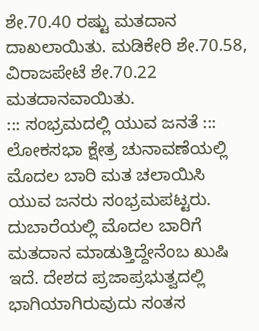ಶೇ.70.40 ರಷ್ಟು ಮತದಾನ ದಾಖಲಾಯಿತು. ಮಡಿಕೇರಿ ಶೇ.70.58, ವಿರಾಜಪೇಟೆ ಶೇ.70.22 ಮತದಾನವಾಯಿತು.
::: ಸಂಭ್ರಮದಲ್ಲಿ ಯುವ ಜನತೆ :::
ಲೋಕಸಭಾ ಕ್ಷೇತ್ರ ಚುನಾವಣೆಯಲ್ಲಿ ಮೊದಲ ಬಾರಿ ಮತ ಚಲಾಯಿಸಿ ಯುವ ಜನರು ಸಂಭ್ರಮಪಟ್ಟರು. ದುಬಾರೆಯಲ್ಲಿ ಮೊದಲ ಬಾರಿಗೆ ಮತದಾನ ಮಾಡುತ್ತಿದ್ದೇನೆಂಬ ಖುಷಿ ಇದೆ. ದೇಶದ ಪ್ರಜಾಪ್ರಭುತ್ವದಲ್ಲಿ ಭಾಗಿಯಾಗಿರುವುದು ಸಂತಸ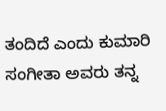ತಂದಿದೆ ಎಂದು ಕುಮಾರಿ ಸಂಗೀತಾ ಅವರು ತನ್ನ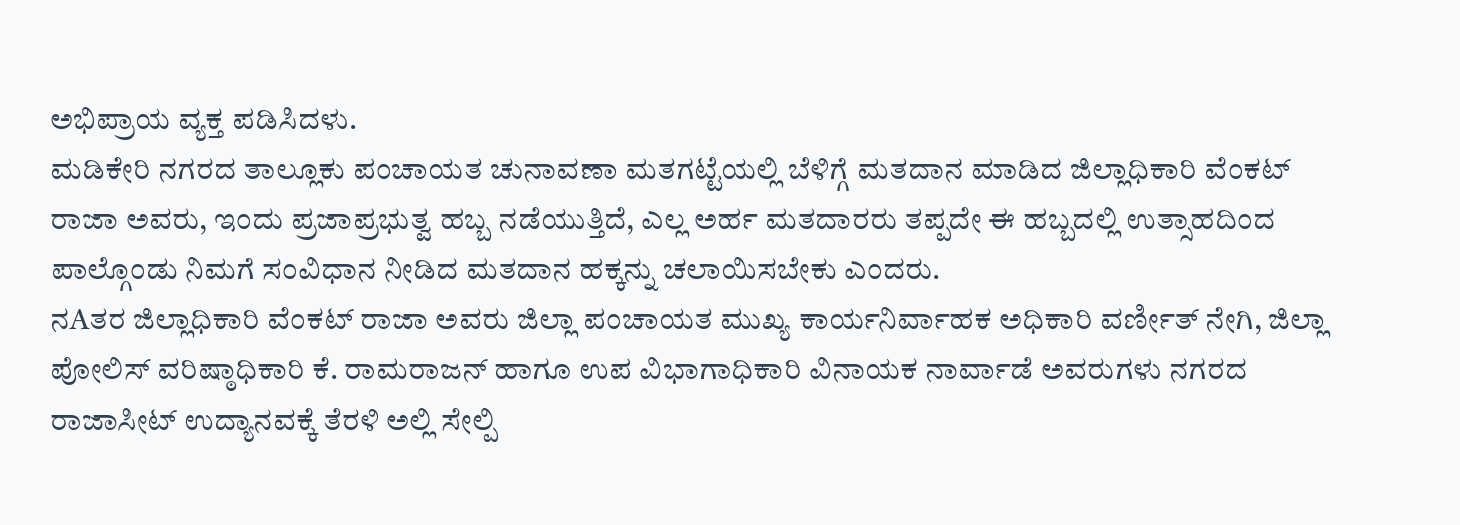ಅಭಿಪ್ರಾಯ ವ್ಯಕ್ತ ಪಡಿಸಿದಳು.
ಮಡಿಕೇರಿ ನಗರದ ತಾಲ್ಲೂಕು ಪಂಚಾಯತ ಚುನಾವಣಾ ಮತಗಟ್ಟೆಯಲ್ಲಿ ಬೆಳಿಗ್ಗೆ ಮತದಾನ ಮಾಡಿದ ಜಿಲ್ಲಾಧಿಕಾರಿ ವೆಂಕಟ್ ರಾಜಾ ಅವರು, ಇಂದು ಪ್ರಜಾಪ್ರಭುತ್ವ ಹಬ್ಬ ನಡೆಯುತ್ತಿದೆ, ಎಲ್ಲ ಅರ್ಹ ಮತದಾರರು ತಪ್ಪದೇ ಈ ಹಬ್ಬದಲ್ಲಿ ಉತ್ಸಾಹದಿಂದ ಪಾಲ್ಗೊಂಡು ನಿಮಗೆ ಸಂವಿಧಾನ ನೀಡಿದ ಮತದಾನ ಹಕ್ಕನ್ನು ಚಲಾಯಿಸಬೇಕು ಎಂದರು.
ನAತರ ಜಿಲ್ಲಾಧಿಕಾರಿ ವೆಂಕಟ್ ರಾಜಾ ಅವರು ಜಿಲ್ಲಾ ಪಂಚಾಯತ ಮುಖ್ಯ ಕಾರ್ಯನಿರ್ವಾಹಕ ಅಧಿಕಾರಿ ವರ್ಣೀತ್ ನೇಗಿ, ಜಿಲ್ಲಾ ಪೋಲಿಸ್ ವರಿಷ್ಠಾಧಿಕಾರಿ ಕೆ. ರಾಮರಾಜನ್ ಹಾಗೂ ಉಪ ವಿಭಾಗಾಧಿಕಾರಿ ವಿನಾಯಕ ನಾರ್ವಾಡೆ ಅವರುಗಳು ನಗರದ ರಾಜಾಸೀಟ್ ಉದ್ಯಾನವಕ್ಕೆ ತೆರಳಿ ಅಲ್ಲಿ ಸೇಲ್ಪಿ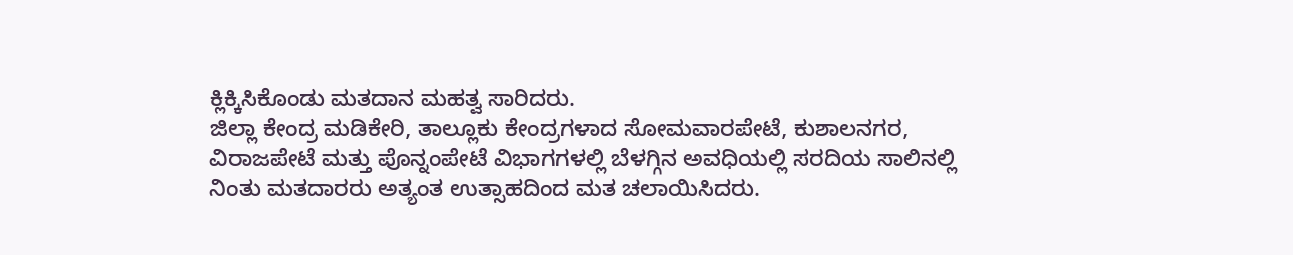ಕ್ಲಿಕ್ಕಿಸಿಕೊಂಡು ಮತದಾನ ಮಹತ್ವ ಸಾರಿದರು.
ಜಿಲ್ಲಾ ಕೇಂದ್ರ ಮಡಿಕೇರಿ, ತಾಲ್ಲೂಕು ಕೇಂದ್ರಗಳಾದ ಸೋಮವಾರಪೇಟೆ, ಕುಶಾಲನಗರ, ವಿರಾಜಪೇಟೆ ಮತ್ತು ಪೊನ್ನಂಪೇಟೆ ವಿಭಾಗಗಳಲ್ಲಿ ಬೆಳಗ್ಗಿನ ಅವಧಿಯಲ್ಲಿ ಸರದಿಯ ಸಾಲಿನಲ್ಲಿ ನಿಂತು ಮತದಾರರು ಅತ್ಯಂತ ಉತ್ಸಾಹದಿಂದ ಮತ ಚಲಾಯಿಸಿದರು.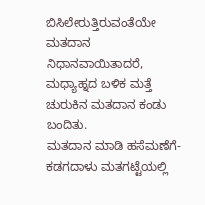ಬಿಸಿಲೇರುತ್ತಿರುವಂತೆಯೇ ಮತದಾನ ನಿಧಾನವಾಯಿತಾದರೆ, ಮಧ್ಯಾಹ್ನದ ಬಳಿಕ ಮತ್ತೆ ಚುರುಕಿನ ಮತದಾನ ಕಂಡು ಬಂದಿತು.
ಮತದಾನ ಮಾಡಿ ಹಸೆಮಣೆಗೆ-ಕಡಗದಾಳು ಮತಗಟ್ಟೆಯಲ್ಲಿ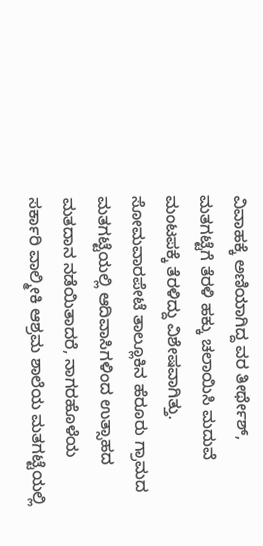ವಿವಾಹಕ್ಕೆ ಅಣಿಯಾಗಿದ್ದ ವರ ತೀರ್ಥೇಶ್, ಮತಗಟ್ಟೆಗೆ ತೆರಳಿ ಹಕ್ಕು ಚಲಾಯಿಸಿ ಮದುವೆ ಮಂಟಪಕ್ಕೆ ತೆರಳಿದ್ದು ವಿಶೇಷವಾಗಿತ್ತು.
ಸೋಮವಾರಪೇಟೆ ತಾಲ್ಲೂಕಿನ ಹೆರೂರು ಗ್ರಾಮದ ಮತಗಟ್ಟೆಯಲ್ಲಿ ಆದಿವಾಸಿಗಳಿಂದ ಉತ್ಸಾಹದ ಮತದಾನ ನಡೆಯಿತಾದರೆ, ನಾಗರಹೊಳೆಯ ಸರ್ಕಾರಿ ವಾಲ್ಮೀಕಿ ಆಶ್ರಮ ಶಾಲೆಯ ಮತಗಟ್ಟೆಯಲ್ಲಿ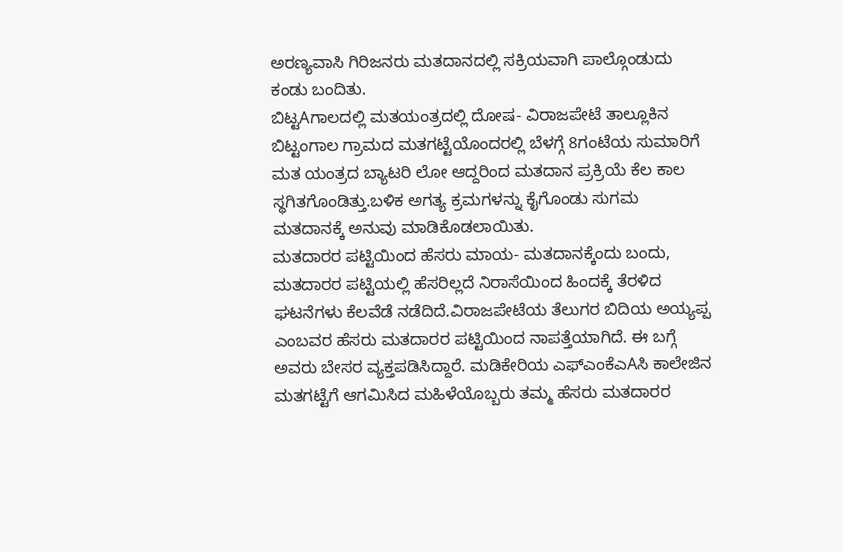ಅರಣ್ಯವಾಸಿ ಗಿರಿಜನರು ಮತದಾನದಲ್ಲಿ ಸಕ್ರಿಯವಾಗಿ ಪಾಲ್ಗೊಂಡುದು ಕಂಡು ಬಂದಿತು.
ಬಿಟ್ಟAಗಾಲದಲ್ಲಿ ಮತಯಂತ್ರದಲ್ಲಿ ದೋಷ- ವಿರಾಜಪೇಟೆ ತಾಲ್ಲೂಕಿನ ಬಿಟ್ಟಂಗಾಲ ಗ್ರಾಮದ ಮತಗಟ್ಟೆಯೊಂದರಲ್ಲಿ ಬೆಳಗ್ಗೆ 8ಗಂಟೆಯ ಸುಮಾರಿಗೆ ಮತ ಯಂತ್ರದ ಬ್ಯಾಟರಿ ಲೋ ಆದ್ದರಿಂದ ಮತದಾನ ಪ್ರಕ್ರಿಯೆ ಕೆಲ ಕಾಲ ಸ್ಥಗಿತಗೊಂಡಿತ್ತು.ಬಳಿಕ ಅಗತ್ಯ ಕ್ರಮಗಳನ್ನು ಕೈಗೊಂಡು ಸುಗಮ ಮತದಾನಕ್ಕೆ ಅನುವು ಮಾಡಿಕೊಡಲಾಯಿತು.
ಮತದಾರರ ಪಟ್ಟಿಯಿಂದ ಹೆಸರು ಮಾಯ- ಮತದಾನಕ್ಕೆಂದು ಬಂದು, ಮತದಾರರ ಪಟ್ಟಿಯಲ್ಲಿ ಹೆಸರಿಲ್ಲದೆ ನಿರಾಸೆಯಿಂದ ಹಿಂದಕ್ಕೆ ತೆರಳಿದ ಘಟನೆಗಳು ಕೆಲವೆಡೆ ನಡೆದಿದೆ.ವಿರಾಜಪೇಟೆಯ ತೆಲುಗರ ಬಿದಿಯ ಅಯ್ಯಪ್ಪ ಎಂಬವರ ಹೆಸರು ಮತದಾರರ ಪಟ್ಟಿಯಿಂದ ನಾಪತ್ತೆಯಾಗಿದೆ. ಈ ಬಗ್ಗೆ ಅವರು ಬೇಸರ ವ್ಯಕ್ತಪಡಿಸಿದ್ದಾರೆ. ಮಡಿಕೇರಿಯ ಎಫ್‌ಎಂಕೆಎAಸಿ ಕಾಲೇಜಿನ ಮತಗಟ್ಟೆಗೆ ಆಗಮಿಸಿದ ಮಹಿಳೆಯೊಬ್ಬರು ತಮ್ಮ ಹೆಸರು ಮತದಾರರ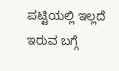ಪಟ್ಟಿಯಲ್ಲಿ ಇಲ್ಲದೆ ಇರುವ ಬಗ್ಗೆ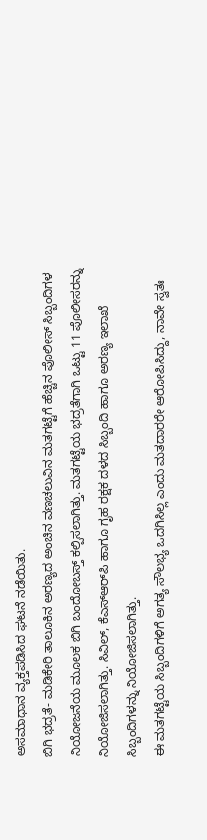ಅಸಮಾಧಾನ ವ್ಯಕ್ತಪಡಿಸಿದ ಘಟನೆ ನಡೆಯಿತು.
ಬಿಗಿ ಭದ್ರತೆ- ಮಡಿಕೇರಿ ತಾಲೂಕಿನ ಅರಣ್ಯದ ಅಂಚಿನ ವಣಚಲುವಿನ ಮತಗಟ್ಟೆಗೆ ಹೆಚ್ಚಿನ ಪೊಲೀಸ್ ಸಿಬ್ಬಂದಿಗಳ ನಿಯೋಜನೆಯ ಮೂಲಕ ಬಿಗಿ ಬಂದೋಬಸ್ತ್ ಕಲ್ಪಿಸಲಾಗಿತ್ತು. ಮತಗಟ್ಟೆಯ ಭದ್ರತೆಗಾಗಿ ಒಟ್ಟು 11 ಪೊಲೀಸರನ್ನು ನಿಯೋಜಿಸಲಾಗಿತ್ತು. ಸಿವಿಲ್, ಕೆಎಸ್‌ಆರ್‌ಪಿ ಹಾಗೂ ಗೃಹ ರಕ್ಷಕ ದಳದ ಸಿಬ್ಬಂದಿ ಹಾಗೂ ಅರಣ್ಯ ಇಲಾಖೆ ಸಿಬ್ಬಂದಿಗಳನ್ನು ನಿಯೋಜಿಸಲಾಗಿತ್ತು.
ಈ ಮತಗಟ್ಟೆಯ ಸಿಬ್ಬಂದಿಗಳಿಗೆ ಅಗತ್ಯ ಸೌಲಭ್ಯ ಒದಗಿಸಿಲ್ಲ ಎಂದು ಮತದಾರರೇ ಆರೋಪಿಸಿದ್ದು, ನಾವೇ ಸ್ವತಃ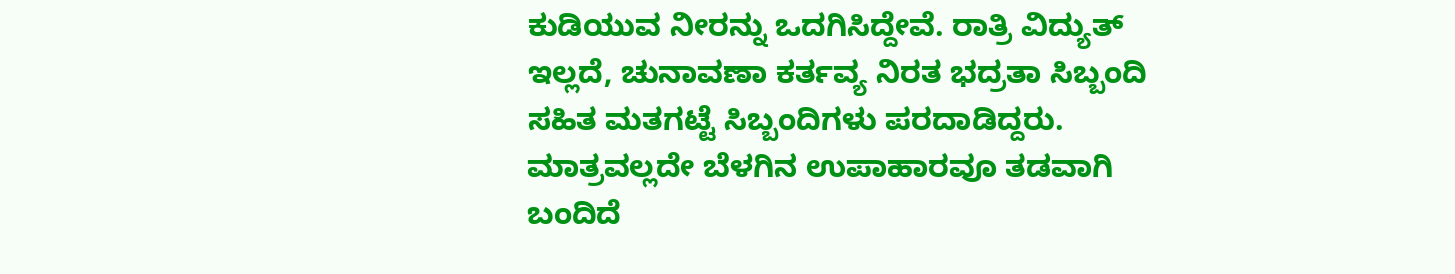ಕುಡಿಯುವ ನೀರನ್ನು ಒದಗಿಸಿದ್ದೇವೆ. ರಾತ್ರಿ ವಿದ್ಯುತ್ ಇಲ್ಲದೆ, ಚುನಾವಣಾ ಕರ್ತವ್ಯ ನಿರತ ಭದ್ರತಾ ಸಿಬ್ಬಂದಿ ಸಹಿತ ಮತಗಟ್ಟೆ ಸಿಬ್ಬಂದಿಗಳು ಪರದಾಡಿದ್ದರು. ಮಾತ್ರವಲ್ಲದೇ ಬೆಳಗಿನ ಉಪಾಹಾರವೂ ತಡವಾಗಿ ಬಂದಿದೆ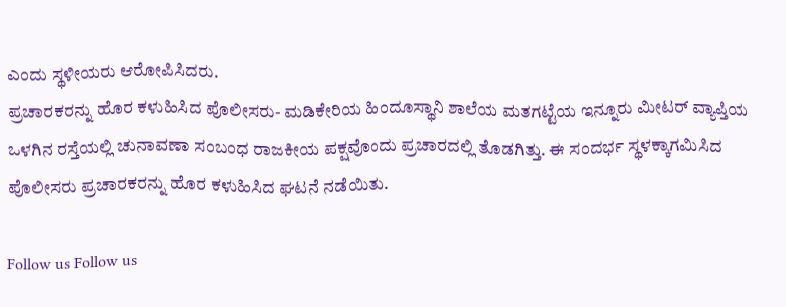ಎಂದು ಸ್ಥಳೀಯರು ಆರೋಪಿಸಿದರು.
ಪ್ರಚಾರಕರನ್ನು ಹೊರ ಕಳುಹಿಸಿದ ಪೊಲೀಸರು- ಮಡಿಕೇರಿಯ ಹಿಂದೂಸ್ಥಾನಿ ಶಾಲೆಯ ಮತಗಟ್ಟೆಯ ಇನ್ನೂರು ಮೀಟರ್ ವ್ಯಾಪ್ತಿಯ ಒಳಗಿನ ರಸ್ತೆಯಲ್ಲಿ ಚುನಾವಣಾ ಸಂಬಂಧ ರಾಜಕೀಯ ಪಕ್ಷವೊಂದು ಪ್ರಚಾರದಲ್ಲಿ ತೊಡಗಿತ್ತು. ಈ ಸಂದರ್ಭ ಸ್ಥಳಕ್ಕಾಗಮಿಸಿದ ಪೊಲೀಸರು ಪ್ರಚಾರಕರನ್ನು ಹೊರ ಕಳುಹಿಸಿದ ಘಟನೆ ನಡೆಯಿತು.

Follow us Follow us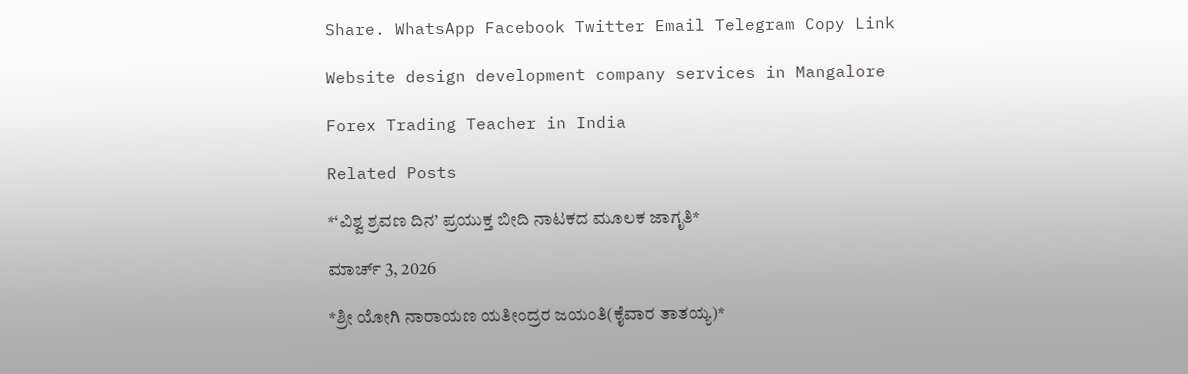Share. WhatsApp Facebook Twitter Email Telegram Copy Link

Website design development company services in Mangalore

Forex Trading Teacher in India

Related Posts

*‘ವಿಶ್ವ ಶ್ರವಣ ದಿನ’ ಪ್ರಯುಕ್ತ ಬೀದಿ ನಾಟಕದ ಮೂಲಕ ಜಾಗೃತಿ*

ಮಾರ್ಚ್ 3, 2026

*ಶ್ರೀ ಯೋಗಿ ನಾರಾಯಣ ಯತೀಂದ್ರರ ಜಯಂತಿ(ಕೈವಾರ ತಾತಯ್ಯ)*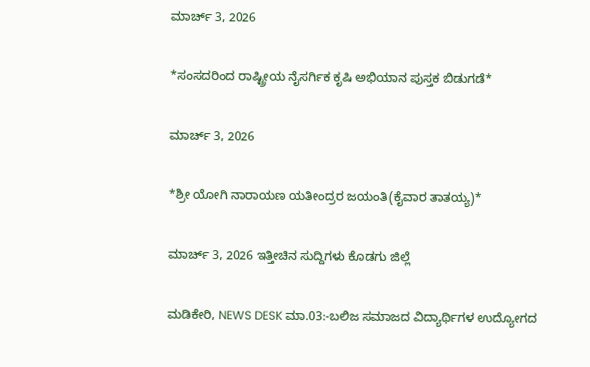ಮಾರ್ಚ್ 3, 2026

*ಸಂಸದರಿಂದ ರಾಷ್ಟ್ರೀಯ ನೈಸರ್ಗಿಕ ಕೃಷಿ ಅಭಿಯಾನ ಪುಸ್ತಕ ಬಿಡುಗಡೆ*

ಮಾರ್ಚ್ 3, 2026

*ಶ್ರೀ ಯೋಗಿ ನಾರಾಯಣ ಯತೀಂದ್ರರ ಜಯಂತಿ(ಕೈವಾರ ತಾತಯ್ಯ)*

ಮಾರ್ಚ್ 3, 2026 ಇತ್ತೀಚಿನ ಸುದ್ದಿಗಳು ಕೊಡಗು ಜಿಲ್ಲೆ

ಮಡಿಕೇರಿ, NEWS DESK ಮಾ.03:-ಬಲಿಜ ಸಮಾಜದ ವಿದ್ಯಾರ್ಥಿಗಳ ಉದ್ಯೋಗದ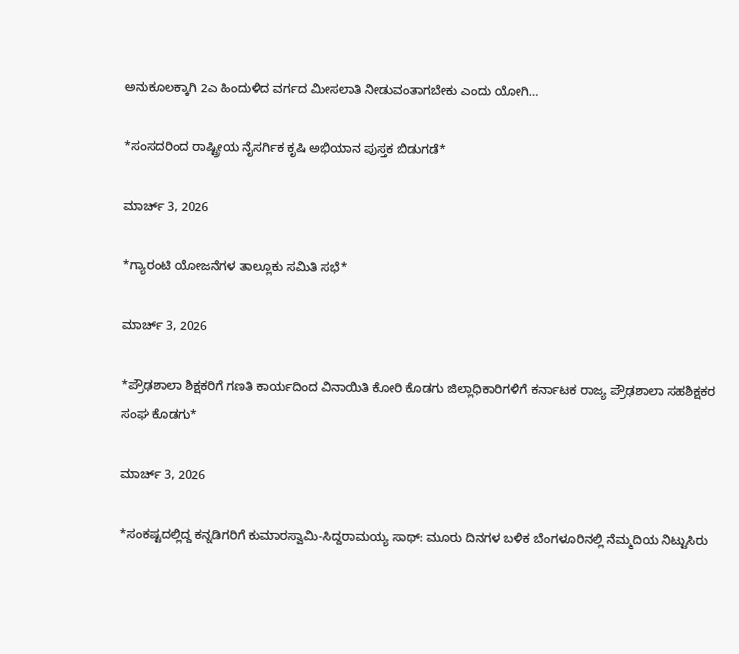ಅನುಕೂಲಕ್ಕಾಗಿ 2ಎ ಹಿಂದುಳಿದ ವರ್ಗದ ಮೀಸಲಾತಿ ನೀಡುವಂತಾಗಬೇಕು ಎಂದು ಯೋಗಿ…

*ಸಂಸದರಿಂದ ರಾಷ್ಟ್ರೀಯ ನೈಸರ್ಗಿಕ ಕೃಷಿ ಅಭಿಯಾನ ಪುಸ್ತಕ ಬಿಡುಗಡೆ*

ಮಾರ್ಚ್ 3, 2026

*ಗ್ಯಾರಂಟಿ ಯೋಜನೆಗಳ ತಾಲ್ಲೂಕು ಸಮಿತಿ ಸಭೆ*

ಮಾರ್ಚ್ 3, 2026

*ಪ್ರೌಢಶಾಲಾ ಶಿಕ್ಷಕರಿಗೆ ಗಣತಿ ಕಾರ್ಯದಿಂದ ವಿನಾಯಿತಿ ಕೋರಿ ಕೊಡಗು ಜಿಲ್ಲಾಧಿಕಾರಿಗಳಿಗೆ ಕರ್ನಾಟಕ ರಾಜ್ಯ ಪ್ರೌಢಶಾಲಾ ಸಹಶಿಕ್ಷಕರ ಸಂಘ ಕೊಡಗು*

ಮಾರ್ಚ್ 3, 2026

*ಸಂಕಷ್ಟದಲ್ಲಿದ್ದ ಕನ್ನಡಿಗರಿಗೆ ಕುಮಾರಸ್ವಾಮಿ-ಸಿದ್ದರಾಮಯ್ಯ ಸಾಥ್: ಮೂರು ದಿನಗಳ ಬಳಿಕ ಬೆಂಗಳೂರಿನಲ್ಲಿ ನೆಮ್ಮದಿಯ ನಿಟ್ಟುಸಿರು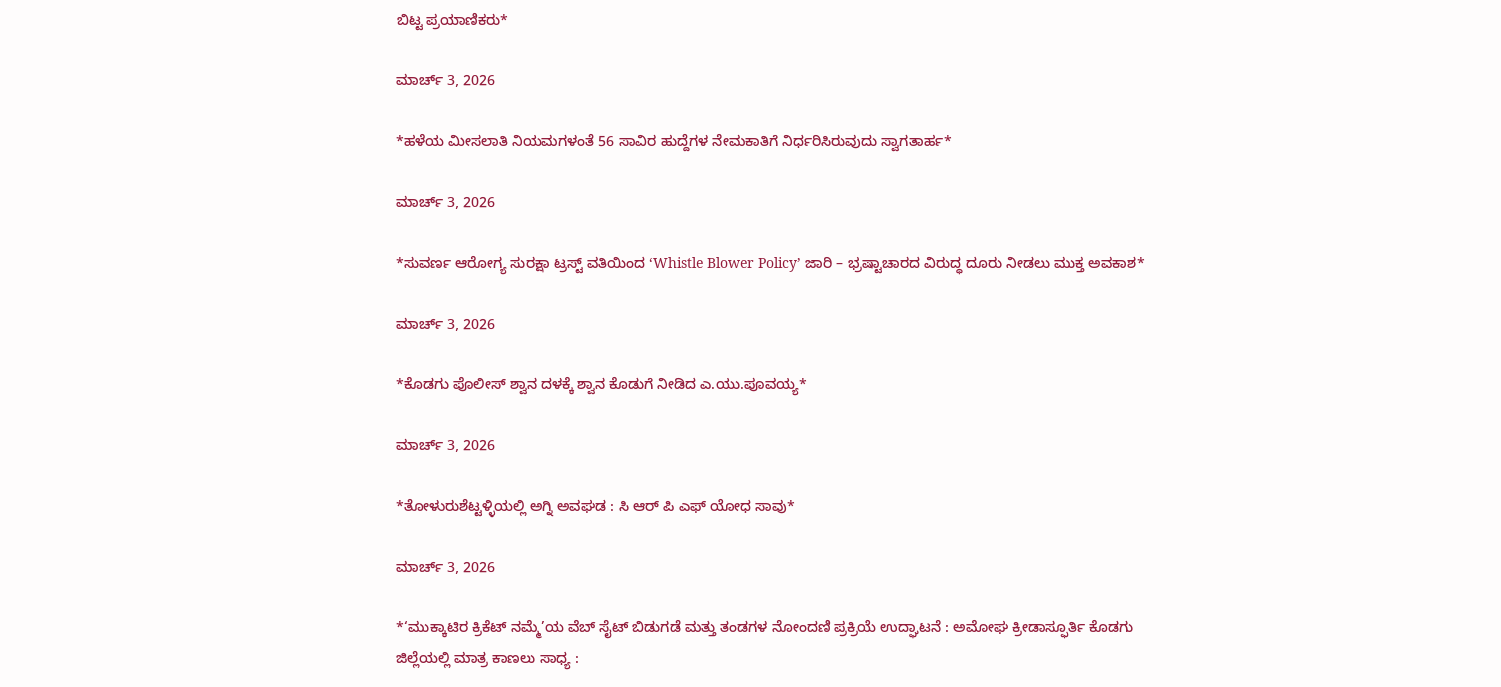ಬಿಟ್ಟ ಪ್ರಯಾಣಿಕರು*

ಮಾರ್ಚ್ 3, 2026

*ಹಳೆಯ ಮೀಸಲಾತಿ ನಿಯಮಗಳಂತೆ 56 ಸಾವಿರ ಹುದ್ದೆಗಳ ನೇಮಕಾತಿಗೆ ನಿರ್ಧರಿಸಿರುವುದು ಸ್ವಾಗತಾರ್ಹ*

ಮಾರ್ಚ್ 3, 2026

*ಸುವರ್ಣ ಆರೋಗ್ಯ ಸುರಕ್ಷಾ ಟ್ರಸ್ಟ್ ವತಿಯಿಂದ ‘Whistle Blower Policy’ ಜಾರಿ – ಭ್ರಷ್ಟಾಚಾರದ ವಿರುದ್ಧ ದೂರು ನೀಡಲು ಮುಕ್ತ ಅವಕಾಶ*

ಮಾರ್ಚ್ 3, 2026

*ಕೊಡಗು ಪೊಲೀಸ್ ಶ್ವಾನ ದಳಕ್ಕೆ ಶ್ವಾನ ಕೊಡುಗೆ ನೀಡಿದ ಎ.ಯು.ಪೂವಯ್ಯ*

ಮಾರ್ಚ್ 3, 2026

*ತೋಳುರುಶೆಟ್ಟಳ್ಳಿಯಲ್ಲಿ ಅಗ್ನಿ ಅವಘಡ : ಸಿ ಆರ್ ಪಿ ಎಫ್ ಯೋಧ ಸಾವು*

ಮಾರ್ಚ್ 3, 2026

*‘ಮುಕ್ಕಾಟಿರ ಕ್ರಿಕೆಟ್ ನಮ್ಮೆ’ಯ ವೆಬ್ ಸೈಟ್ ಬಿಡುಗಡೆ ಮತ್ತು ತಂಡಗಳ ನೋಂದಣಿ ಪ್ರಕ್ರಿಯೆ ಉದ್ಘಾಟನೆ : ಅಮೋಘ ಕ್ರೀಡಾಸ್ಫೂರ್ತಿ ಕೊಡಗು ಜಿಲ್ಲೆಯಲ್ಲಿ ಮಾತ್ರ ಕಾಣಲು ಸಾಧ್ಯ :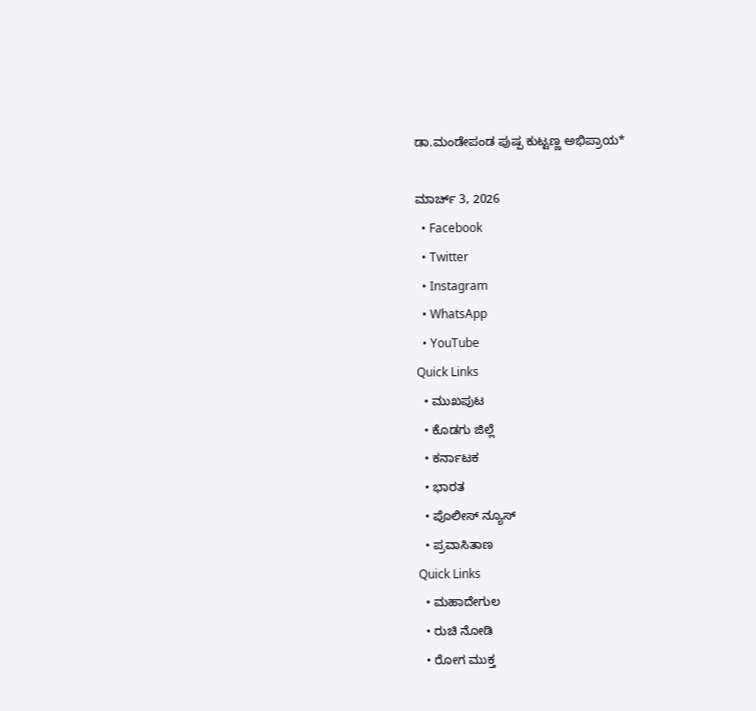ಡಾ.ಮಂಡೇಪಂಡ ಪುಷ್ಪ ಕುಟ್ಟಣ್ಣ ಅಭಿಪ್ರಾಯ*

ಮಾರ್ಚ್ 3, 2026
  • Facebook
  • Twitter
  • Instagram
  • WhatsApp
  • YouTube
Quick Links
  • ಮುಖಪುಟ
  • ಕೊಡಗು ಜಿಲ್ಲೆ
  • ಕರ್ನಾಟಕ
  • ಭಾರತ
  • ಪೊಲೀಸ್ ನ್ಯೂಸ್
  • ಪ್ರವಾಸಿತಾಣ
Quick Links
  • ಮಹಾದೇಗುಲ
  • ರುಚಿ ನೋಡಿ
  • ರೋಗ ಮುಕ್ತ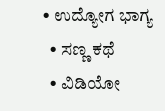• ಉದ್ಯೋಗ ಭಾಗ್ಯ
  • ಸಣ್ಣ ಕಥೆ
  • ವಿಡಿಯೋ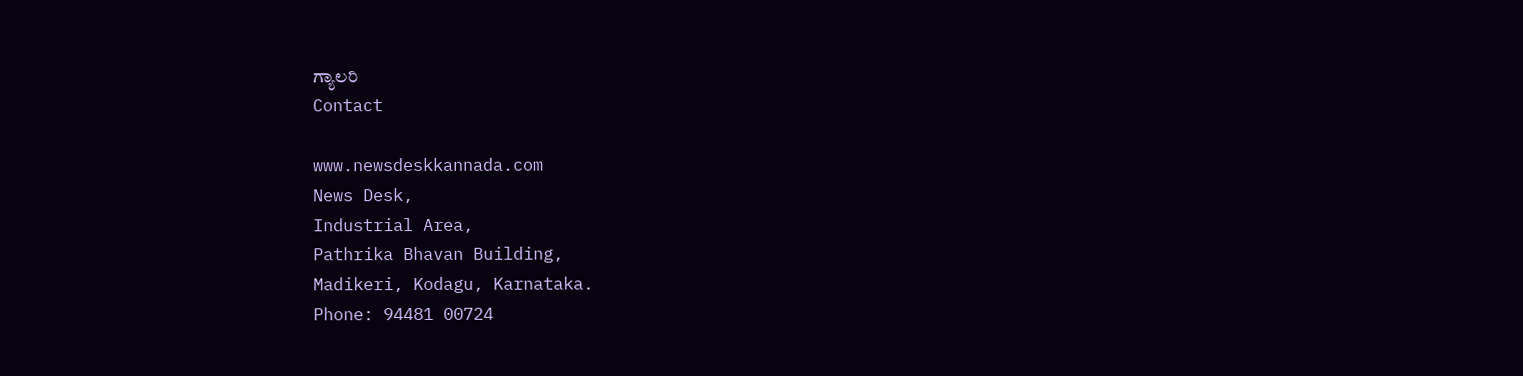ಗ್ಯಾಲರಿ
Contact

www.newsdeskkannada.com
News Desk,
Industrial Area,
Pathrika Bhavan Building,
Madikeri, Kodagu, Karnataka.
Phone: 94481 00724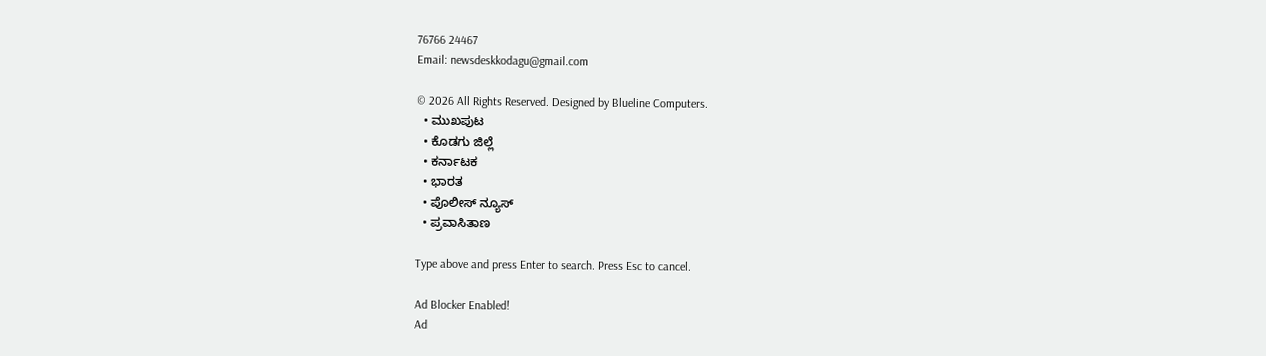76766 24467
Email: newsdeskkodagu@gmail.com

© 2026 All Rights Reserved. Designed by Blueline Computers.
  • ಮುಖಪುಟ
  • ಕೊಡಗು ಜಿಲ್ಲೆ
  • ಕರ್ನಾಟಕ
  • ಭಾರತ
  • ಪೊಲೀಸ್ ನ್ಯೂಸ್
  • ಪ್ರವಾಸಿತಾಣ

Type above and press Enter to search. Press Esc to cancel.

Ad Blocker Enabled!
Ad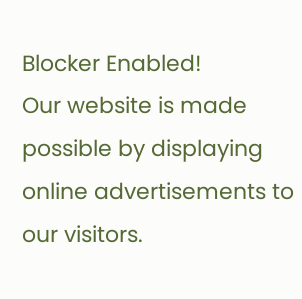Blocker Enabled!
Our website is made possible by displaying online advertisements to our visitors.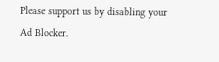Please support us by disabling your Ad Blocker.